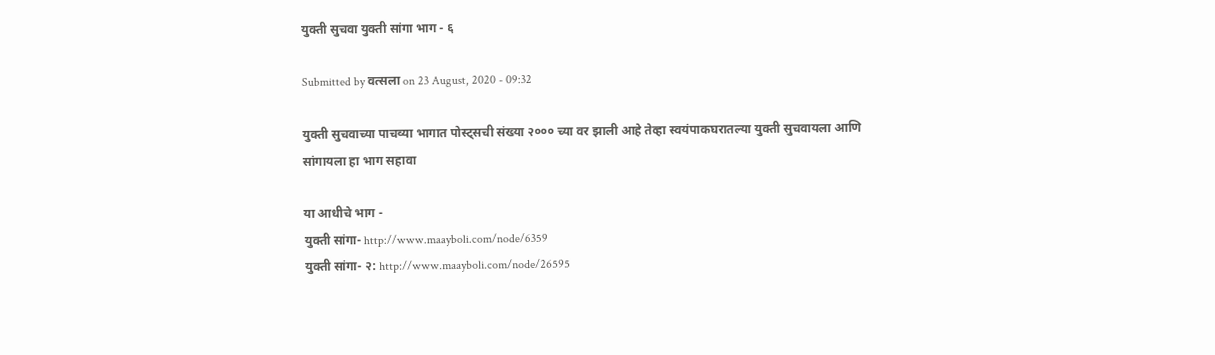युक्ती सुचवा युक्ती सांगा भाग - ६

Submitted by वत्सला on 23 August, 2020 - 09:32

युक्ती सुचवाच्या पाचव्या भागात पोस्ट्सची संख्या २००० च्या वर झाली आहे तेव्हा स्वयंपाकघरातल्या युक्ती सुचवायला आणि सांगायला हा भाग सहावा

या आधीचे भाग -
युक्ती सांगा- http://www.maayboli.com/node/6359
युक्ती सांगा- २: http://www.maayboli.com/node/26595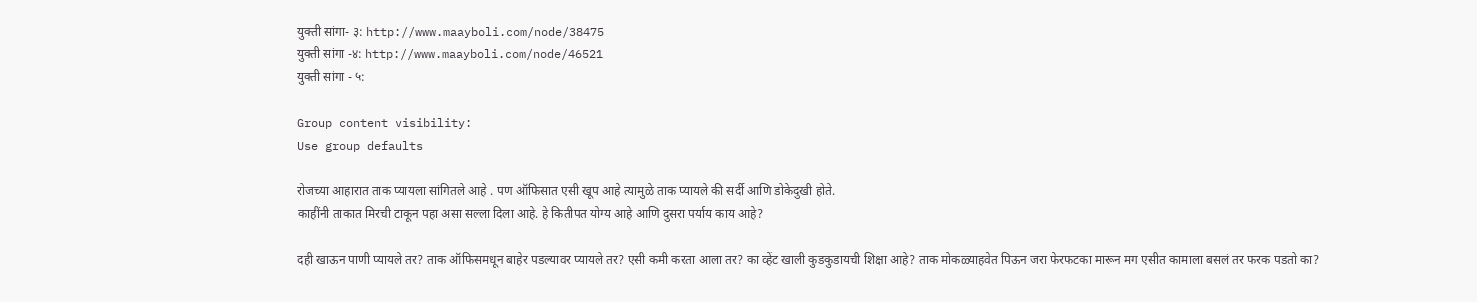युक्ती सांगा- ३: http://www.maayboli.com/node/38475
युक्ती सांगा -४: http://www.maayboli.com/node/46521
युक्ती सांगा - ५:

Group content visibility:
Use group defaults

रोजच्या आहारात ताक प्यायला सांगितले आहे . पण ऑफिसात एसी खूप आहे त्यामुळे ताक प्यायले की सर्दी आणि डोकेदुखी होते.
काहींनी ताकात मिरची टाकून पहा असा सल्ला दिला आहे. हे कितीपत योग्य आहे आणि दुसरा पर्याय काय आहे?

दही खाऊन पाणी प्यायले तर? ताक ऑफिसमधून बाहेर पडल्यावर प्यायले तर? एसी कमी करता आला तर? का व्हेंट खाली कुडकुडायची शिक्षा आहे? ताक मोकळ्याहवेत पिऊन जरा फेरफटका मारून मग एसीत कामाला बसलं तर फरक पडतो का?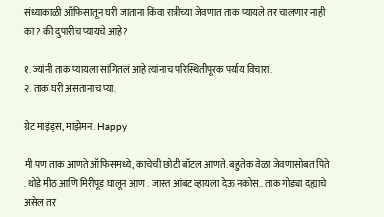संध्याकाळी ऑफिसातून घरी जाताना किंवा रात्रीच्या जेवणात ताक प्यायले तर चालणार नाही का? की दुपारीच प्यायचे आहे?

१. ज्यांनी ताक प्यायला सांगितलं आहे त्यांनाच परिस्थितीपूरक पर्याय विचारा.
२. ताक घरी असतानाच प्या.

ग्रेट माइंड्स, माझेमन. Happy

मी पण ताक आणते ऑफिसमध्ये, काचेची छोटी बॉटल आणते. बहुतेक वेळा जेवणासोबत पिते . थोडे मीठ आणि मिरीपूड घालून आण . जास्त आंबट व्हायला देऊ नकोस.. ताक गोड्या दह्याचे असेल तर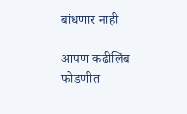बांधणार नाही

आपण कढीलिंब फोडणीत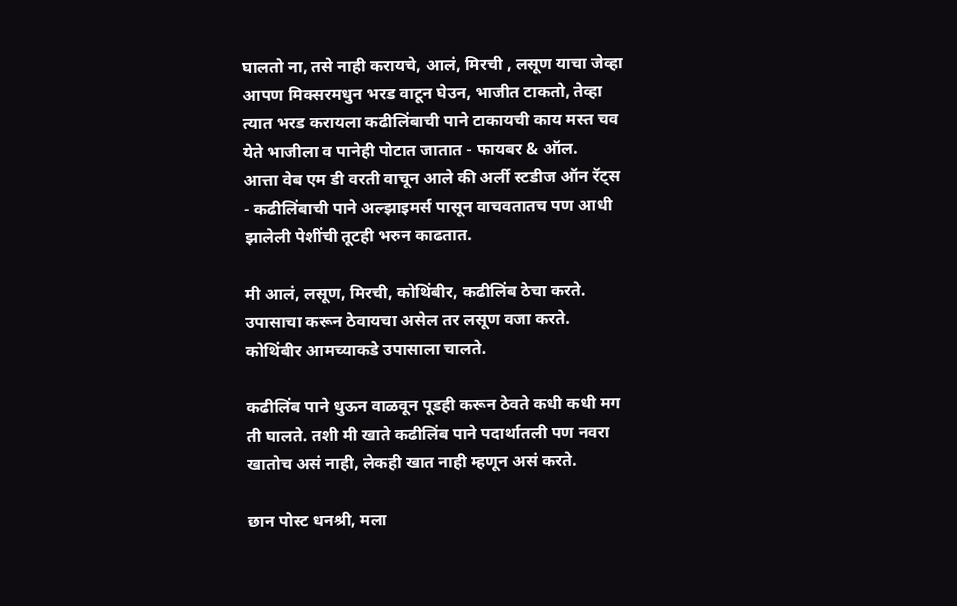घालतो ना, तसे नाही करायचे, आलं, मिरची , लसूण याचा जेव्हा आपण मिक्सरमधुन भरड वाटून घेउन, भाजीत टाकतो, तेव्हा त्यात भरड करायला कढीलिंबाची पाने टाकायची काय मस्त चव येते भाजीला व पानेही पोटात जातात - फायबर & ऑल.
आत्ता वेब एम डी वरती वाचून आले की अर्ली स्टडीज ऑन रॅट्स - कढीलिंबाची पाने अल्झाइमर्स पासून वाचवतातच पण आधी झालेली पेशींची तूटही भरुन काढतात.

मी आलं, लसूण, मिरची, कोथिंबीर, कढीलिंब ठेचा करते. उपासाचा करून ठेवायचा असेल तर लसूण वजा करते. कोथिंबीर आमच्याकडे उपासाला चालते.

कढीलिंब पाने धुऊन वाळवून पूडही करून ठेवते कधी कधी मग ती घालते. तशी मी खाते कढीलिंब पाने पदार्थातली पण नवरा खातोच असं नाही, लेकही खात नाही म्हणून असं करते.

छान पोस्ट धनश्री, मला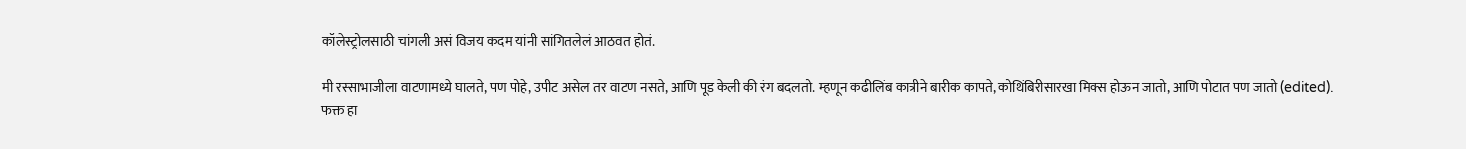कॉलेस्ट्रोलसाठी चांगली असं विजय कदम यांनी सांगितलेलं आठवत होतं.

मी रस्साभाजीला वाटणामध्ये घालते, पण पोहे, उपीट असेल तर वाटण नसते, आणि पूड केली की रंग बदलतो. म्हणून कढीलिंब कात्रीने बारीक कापते, कोथिंबिरीसारखा मिक्स होऊन जातो, आणि पोटात पण जातो (edited).
फक्त हा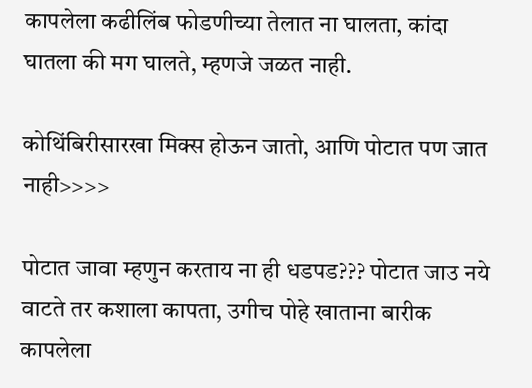कापलेला कढीलिंब फोडणीच्या तेलात ना घालता, कांदा घातला की मग घालते, म्हणजे जळत नाही.

कोथिंबिरीसारखा मिक्स होऊन जातो, आणि पोटात पण जात नाही>>>>

पोटात जावा म्हणुन करताय ना ही धडपड??? पोटात जाउ नये वाटते तर कशाला कापता, उगीच पोहे खाताना बारीक कापलेला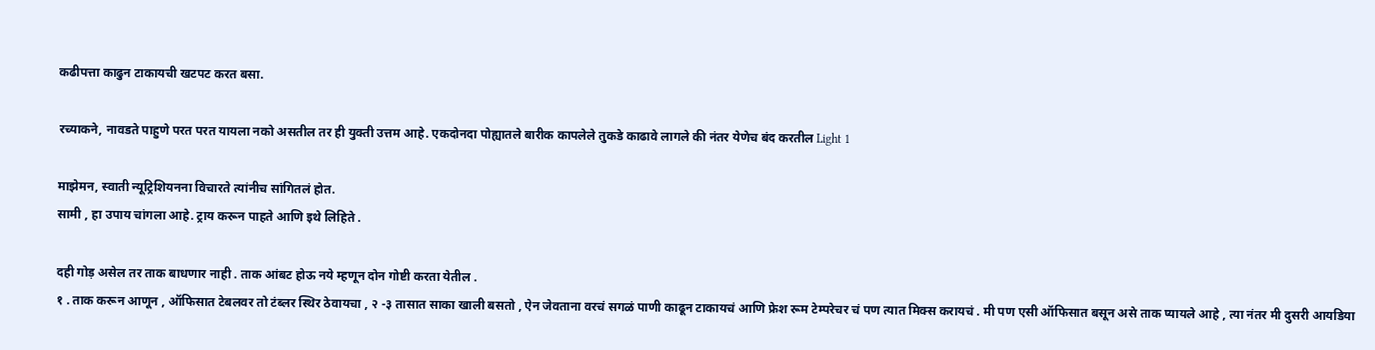कढीपत्ता काढुन टाकायची खटपट करत बसा.

रच्याकने, नावडते पाहुणे परत परत यायला नको असतील तर ही युक्ती उत्तम आहे. एकदोनदा पोह्यातले बारीक कापलेले तुकडे काढावे लागले की नंतर येणेच बंद करतील Light 1

माझेमन, स्वाती न्यूट्रिशियनना विचारते त्यांनीच सांगितलं होत.
सामी , हा उपाय चांगला आहे. ट्राय करून पाहते आणि इथे लिहिते .

दही गोड़ असेल तर ताक बाधणार नाही . ताक आंबट होऊ नये म्हणून दोन गोष्टी करता येतील .
१ . ताक करून आणून , ऑफिसात टेबलवर तो टंब्लर स्थिर ठेवायचा , २ -३ तासात साका खाली बसतो , ऐन जेवताना वरचं सगळं पाणी काढून टाकायचं आणि फ्रेश रूम टेम्परेचर चं पण त्यात मिक्स करायचं . मी पण एसी ऑफिसात बसून असे ताक प्यायले आहे , त्या नंतर मी दुसरी आयडिया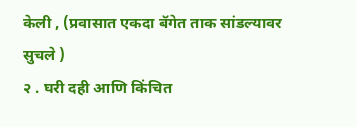केली , (प्रवासात एकदा बॅगेत ताक सांडल्यावर सुचले )
२ . घरी दही आणि किंचित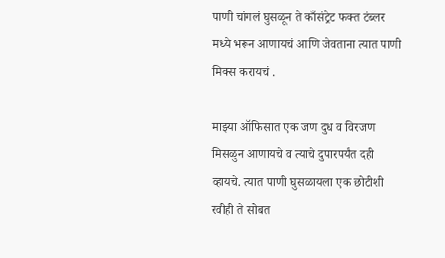पाणी चांगलं घुसळून ते काँसंट्रेट फक्त टंब्लर मध्ये भरून आणायचं आणि जेवताना त्यात पाणी मिक्स करायचं .

माझ्या ऑफिसात एक जण दुध व विरजण मिसळुन आणायचे व त्याचे दुपारपर्यंत दही व्हायचे. त्यात पाणी घुसळायला एक छोटीशी रवीही ते सोबत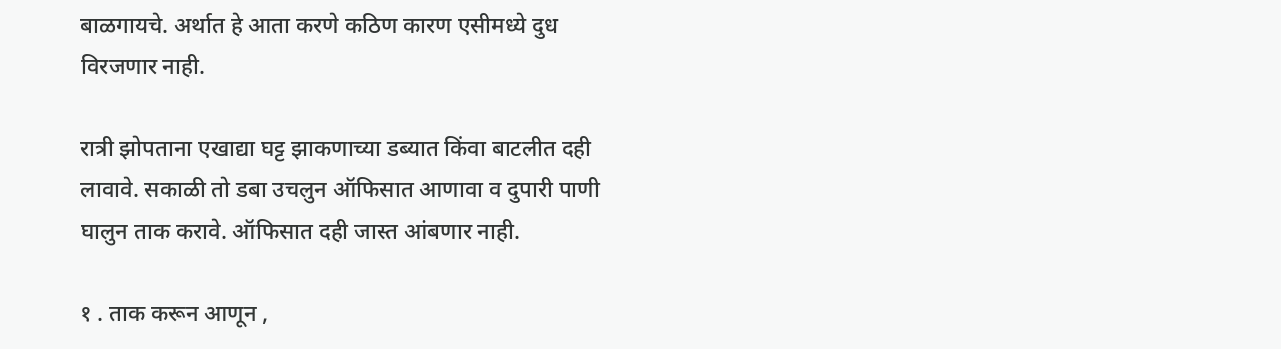बाळगायचे. अर्थात हे आता करणे कठिण कारण एसीमध्ये दुध विरजणार नाही.

रात्री झोपताना एखाद्या घट्ट झाकणाच्या डब्यात किंवा बाटलीत दही लावावे. सकाळी तो डबा उचलुन ऑफिसात आणावा व दुपारी पाणी घालुन ताक करावे. ऑफिसात दही जास्त आंबणार नाही.

१ . ताक करून आणून ,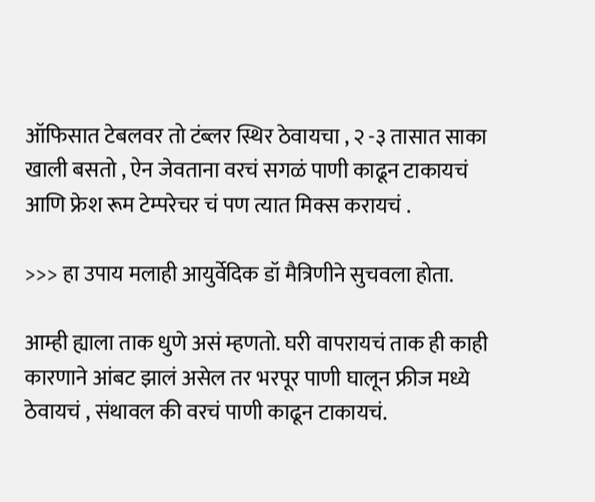ऑफिसात टेबलवर तो टंब्लर स्थिर ठेवायचा , २ -३ तासात साका खाली बसतो , ऐन जेवताना वरचं सगळं पाणी काढून टाकायचं आणि फ्रेश रूम टेम्परेचर चं पण त्यात मिक्स करायचं .

>>> हा उपाय मलाही आयुर्वेदिक डॉ मैत्रिणीने सुचवला होता.

आम्ही ह्याला ताक धुणे असं म्हणतो. घरी वापरायचं ताक ही काही कारणाने आंबट झालं असेल तर भरपूर पाणी घालून फ्रीज मध्ये ठेवायचं , संथावल की वरचं पाणी काढून टाकायचं.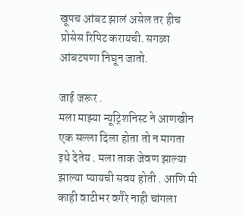खूपच आंबट झालं असेल तर हीच प्रोसेस रिपिट करायची. सगळा आंबटपणा निघून जातो.

जाई जरूर .
मला माझ्या न्यूट्रिशनिस्ट ने आणखीन एक सल्ला दिला होता तो न मागता इथे देतेय . मला ताक जेवण झाल्या झाल्या प्यायची सवय होती . आणि मी काही वाटीभर वगैरे नाही चांगला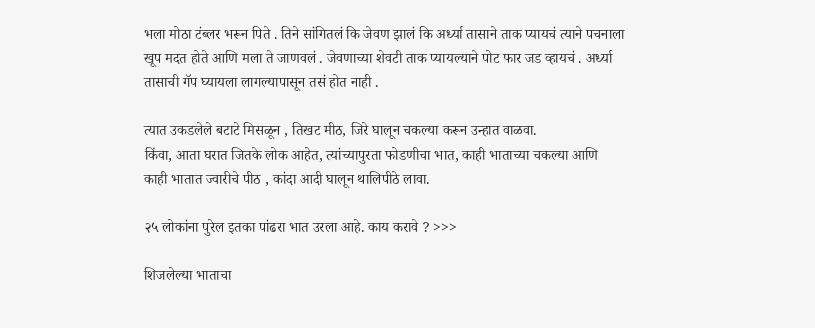भला मोठा टंब्लर भरून पिते . तिने सांगितलं कि जेवण झालं कि अर्ध्या तासाने ताक प्यायचं त्याने पचनाला खूप मदत होते आणि मला ते जाणवलं . जेवणाच्या शेवटी ताक प्यायल्याने पोट फार जड व्हायचं . अर्ध्या तासाची गॅप घ्यायला लागल्यापासून तसं होत नाही .

त्यात उकडलेले बटाटे मिसळून , तिखट मीठ, जिरे घालून चकल्या करून उन्हात वाळवा.
किंवा, आता घरात जितके लोक आहेत, त्यांच्यापुरता फोडणीचा भात, काही भाताच्या चकल्या आणि काही भातात ज्वारीचे पीठ , कांदा आदी घालून थालिपीठे लावा.

२५ लोकांना पुरेल इतका पांढरा भात उरला आहे. काय करावे ? >>>

शिजलेल्या भाताचा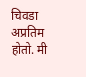चिवडा अप्रतिम होतो. मी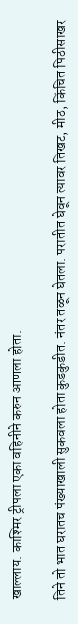खाल्लाय. काश्मिर ट्रीपला एका वहिनीने करुन आणला होता.

तिने तो भात घरातच पंख्याखाली सुकवला होता कुडकुडीत. नंतर तळून घेतला. परातीत घेवून त्यावर तिखट, मीठ, किंचित पिठीसाखर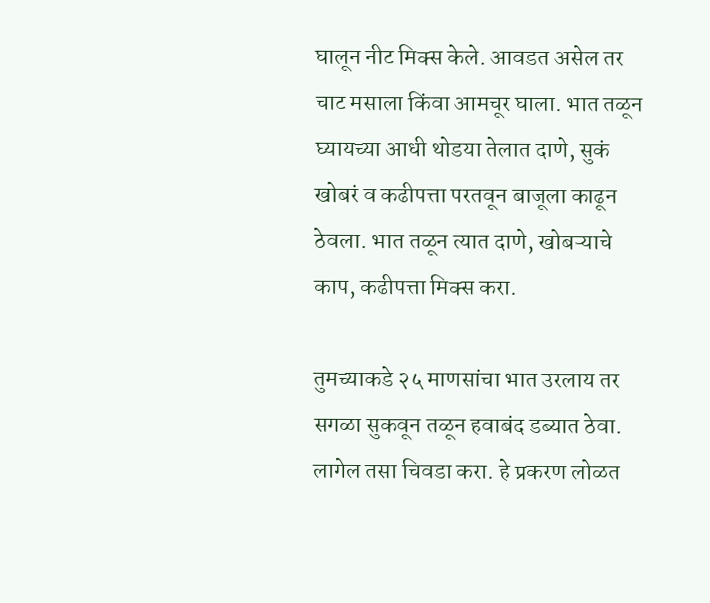घालून नीट मिक्स केले. आवडत असेल तर चाट मसाला किंवा आमचूर घाला. भात तळून घ्यायच्या आधी थोडया तेलात दाणे, सुकं खोबरं व कढीपत्ता परतवून बाजूला काढून ठेवला. भात तळून त्यात दाणे, खोबऱ्याचे काप, कढीपत्ता मिक्स करा.

तुमच्याकडे २५ माणसांचा भात उरलाय तर सगळा सुकवून तळून हवाबंद डब्यात ठेवा. लागेल तसा चिवडा करा. हे प्रकरण लोळत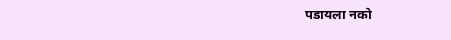पडायला नको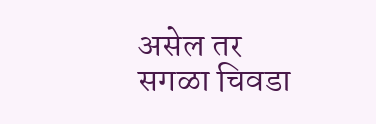असेल तर सगळा चिवडा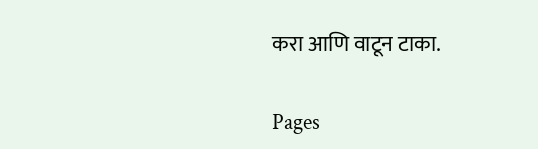करा आणि वाटून टाका.

Pages